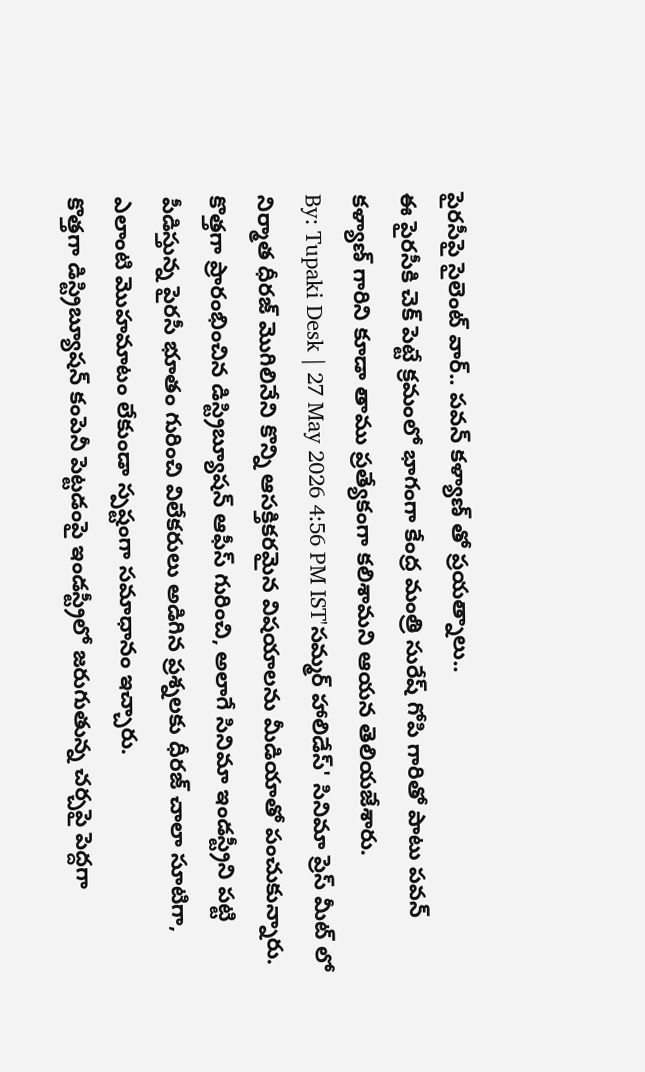పైరసీపై సైలెంట్ వార్.. పవన్ కళ్యాణ్ తో ప్రయత్నాలు..
ఈ పైరసీకి చెక్ పెట్టే క్రమంలో భాగంగా కేంద్ర మంత్రి సురేష్ గోపి గారితో పాటు పవన్ కళ్యాణ్ గారిని కూడా తాము ప్రత్యేకంగా కలిశామని ఆయన తెలియజేశారు.
By: Tupaki Desk | 27 May 2026 4:56 PM IST'సమ్మర్ హాలిడేస్' సినిమా ప్రెస్ మీట్ లో నిర్మాత ధీరజ్ మొగిలినేని కొన్ని ఆసక్తికరమైన విషయాలను మీడియాతో పంచుకున్నారు. కొత్తగా ప్రారంభించిన డిస్ట్రిబ్యూషన్ ఆఫీస్ గురించి, అలాగే సినిమా ఇండస్ట్రీని పట్టి పీడిస్తున్న పైరసీ భూతం గురించి విలేకరులు అడిగిన ప్రశ్నలకు ధీరజ్ చాలా సూటిగా, ఎలాంటి మొహమాటం లేకుండా స్పష్టంగా సమాధానం ఇచ్చారు.
కొత్తగా డిస్ట్రిబ్యూషన్ కంపెనీ పెట్టడంపై ఇండస్ట్రీలో జరుగుతున్న చర్చపై పెద్దగా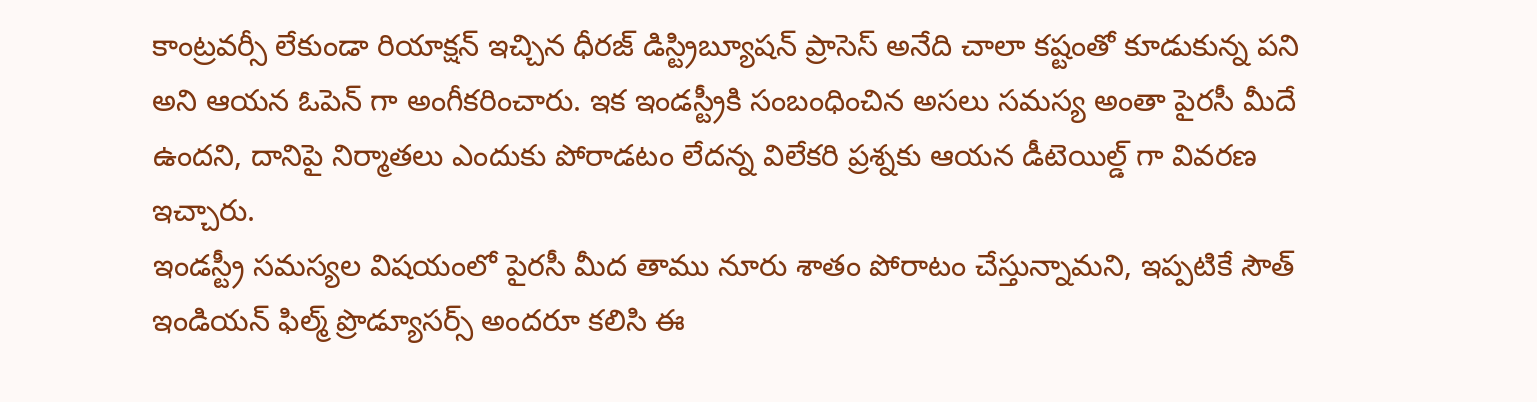కాంట్రవర్సీ లేకుండా రియాక్షన్ ఇచ్చిన ధీరజ్ డిస్ట్రిబ్యూషన్ ప్రాసెస్ అనేది చాలా కష్టంతో కూడుకున్న పని అని ఆయన ఓపెన్ గా అంగీకరించారు. ఇక ఇండస్ట్రీకి సంబంధించిన అసలు సమస్య అంతా పైరసీ మీదే ఉందని, దానిపై నిర్మాతలు ఎందుకు పోరాడటం లేదన్న విలేకరి ప్రశ్నకు ఆయన డీటెయిల్డ్ గా వివరణ ఇచ్చారు.
ఇండస్ట్రీ సమస్యల విషయంలో పైరసీ మీద తాము నూరు శాతం పోరాటం చేస్తున్నామని, ఇప్పటికే సౌత్ ఇండియన్ ఫిల్మ్ ప్రొడ్యూసర్స్ అందరూ కలిసి ఈ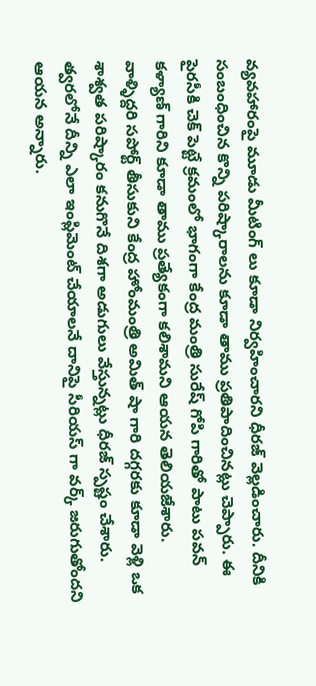వ్యవహారంపై మూడు మీటింగ్ లు కూడా నిర్వహించారని ధీరజ్ వెల్లడించారు. దీనికి సంబంధించిన కొన్ని పరిష్కారాలను కూడా తాము ప్రతిపాదించినట్లు చెప్పారు. ఈ పైరసీకి చెక్ పెట్టే క్రమంలో భాగంగా కేంద్ర మంత్రి సురేష్ గోపి గారితో పాటు పవన్ కళ్యాణ్ గారిని కూడా తాము ప్రత్యేకంగా కలిశామని ఆయన తెలియజేశారు.
వాళ్ళిద్దరి సపోర్ట్ తీసుకుని కేంద్ర హోంమంత్రి అమిత్ షా గారి దగ్గరకు కూడా వెళ్లి ఒక శాశ్వత పరిష్కారం కనుగొనే దిశగా అడుగులు వేస్తున్నట్లు ధీరజ్ స్పష్టం చేశారు. త్వరలోనే దీన్ని ఎలా ఇంప్లిమెంట్ చేయాలనే దానిపై సీరియస్ గా వర్క్ జరుగుతోందని ఆయన అన్నారు.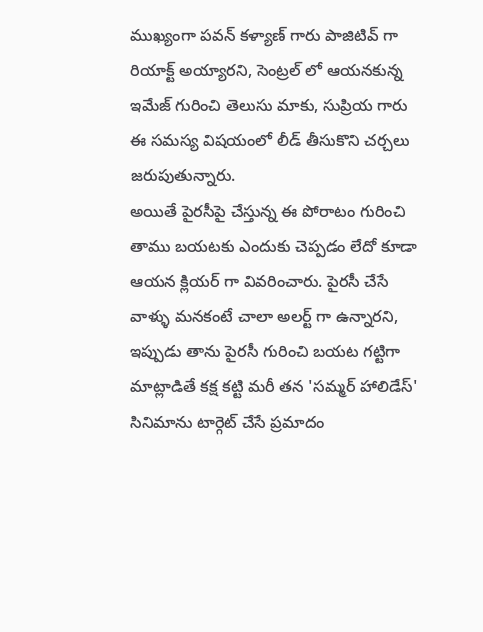ముఖ్యంగా పవన్ కళ్యాణ్ గారు పాజిటివ్ గా రియాక్ట్ అయ్యారని, సెంట్రల్ లో ఆయనకున్న ఇమేజ్ గురించి తెలుసు మాకు, సుప్రియ గారు ఈ సమస్య విషయంలో లీడ్ తీసుకొని చర్చలు జరుపుతున్నారు.
అయితే పైరసీపై చేస్తున్న ఈ పోరాటం గురించి తాము బయటకు ఎందుకు చెప్పడం లేదో కూడా ఆయన క్లియర్ గా వివరించారు. పైరసీ చేసే వాళ్ళు మనకంటే చాలా అలర్ట్ గా ఉన్నారని, ఇప్పుడు తాను పైరసీ గురించి బయట గట్టిగా మాట్లాడితే కక్ష కట్టి మరీ తన 'సమ్మర్ హాలిడేస్' సినిమాను టార్గెట్ చేసే ప్రమాదం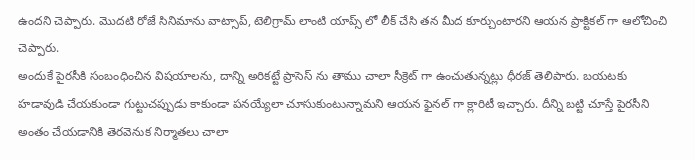ఉందని చెప్పారు. మొదటి రోజే సినిమాను వాట్సాప్, టెలిగ్రామ్ లాంటి యాప్స్ లో లీక్ చేసి తన మీద కూర్చుంటారని ఆయన ప్రాక్టికల్ గా ఆలోచించి చెప్పారు.
అందుకే పైరసీకి సంబంధించిన విషయాలను, దాన్ని అరికట్టే ప్రాసెస్ ను తాము చాలా సీక్రెట్ గా ఉంచుతున్నట్లు ధీరజ్ తెలిపారు. బయటకు హడావుడి చేయకుండా గుట్టుచప్పుడు కాకుండా పనయ్యేలా చూసుకుంటున్నామని ఆయన ఫైనల్ గా క్లారిటీ ఇచ్చారు. దీన్ని బట్టి చూస్తే పైరసీని అంతం చేయడానికి తెరవెనుక నిర్మాతలు చాలా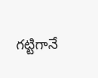గట్టిగానే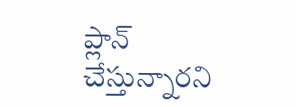ప్లాన్ చేస్తున్నారని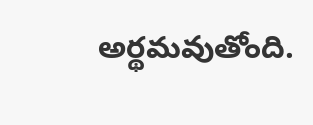అర్థమవుతోంది.